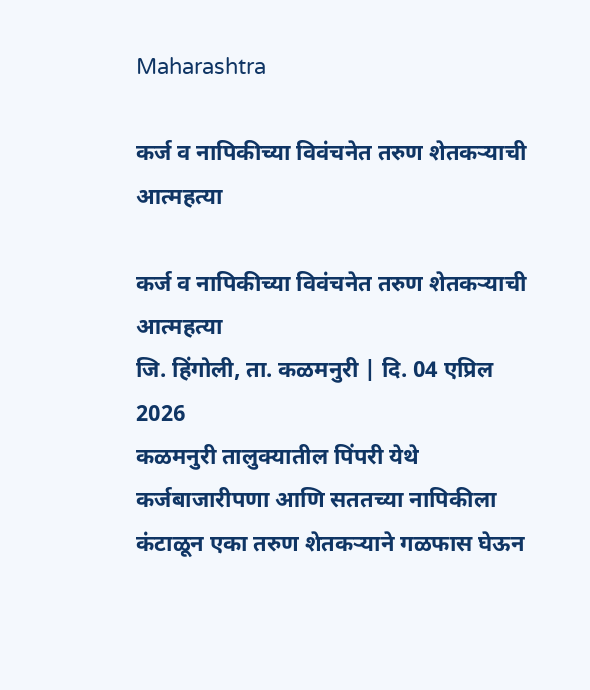Maharashtra

कर्ज व नापिकीच्या विवंचनेत तरुण शेतकऱ्याची आत्महत्या

कर्ज व नापिकीच्या विवंचनेत तरुण शेतकऱ्याची आत्महत्या
जि. हिंगोली, ता. कळमनुरी | दि. 04 एप्रिल 2026
कळमनुरी तालुक्यातील पिंपरी येथे कर्जबाजारीपणा आणि सततच्या नापिकीला कंटाळून एका तरुण शेतकऱ्याने गळफास घेऊन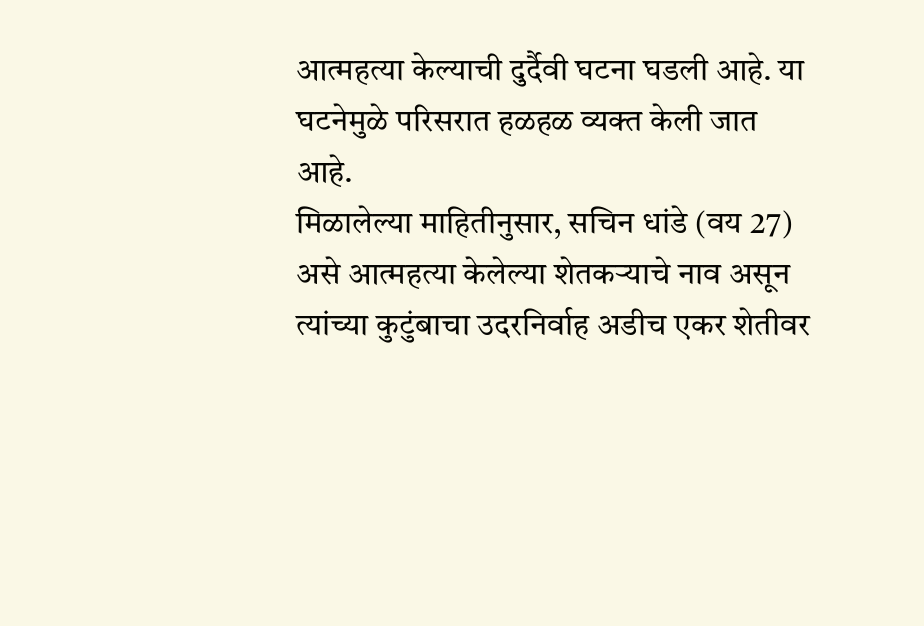आत्महत्या केल्याची दुर्दैवी घटना घडली आहे. या घटनेमुळे परिसरात हळहळ व्यक्त केली जात आहे.
मिळालेल्या माहितीनुसार, सचिन धांडे (वय 27) असे आत्महत्या केलेल्या शेतकऱ्याचे नाव असून त्यांच्या कुटुंबाचा उदरनिर्वाह अडीच एकर शेतीवर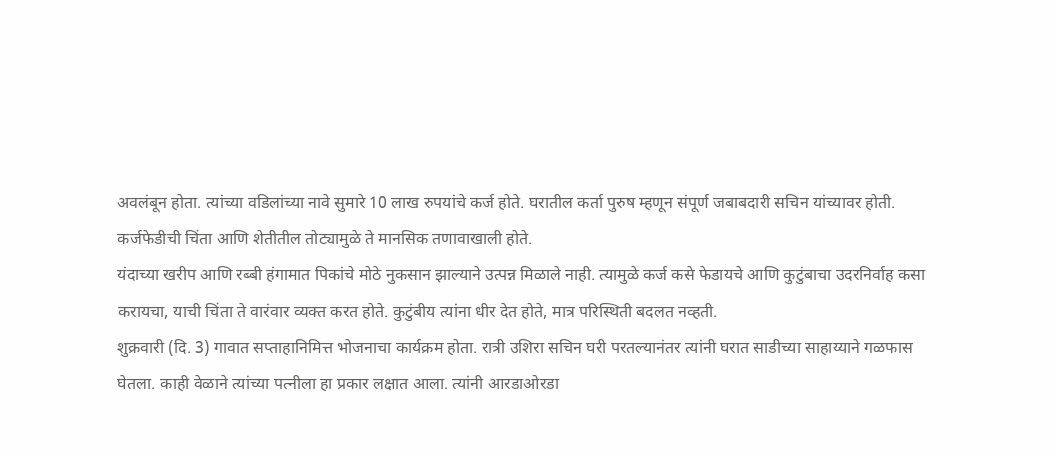अवलंबून होता. त्यांच्या वडिलांच्या नावे सुमारे 10 लाख रुपयांचे कर्ज होते. घरातील कर्ता पुरुष म्हणून संपूर्ण जबाबदारी सचिन यांच्यावर होती. कर्जफेडीची चिंता आणि शेतीतील तोट्यामुळे ते मानसिक तणावाखाली होते.
यंदाच्या खरीप आणि रब्बी हंगामात पिकांचे मोठे नुकसान झाल्याने उत्पन्न मिळाले नाही. त्यामुळे कर्ज कसे फेडायचे आणि कुटुंबाचा उदरनिर्वाह कसा करायचा, याची चिंता ते वारंवार व्यक्त करत होते. कुटुंबीय त्यांना धीर देत होते, मात्र परिस्थिती बदलत नव्हती.
शुक्रवारी (दि. 3) गावात सप्ताहानिमित्त भोजनाचा कार्यक्रम होता. रात्री उशिरा सचिन घरी परतल्यानंतर त्यांनी घरात साडीच्या साहाय्याने गळफास घेतला. काही वेळाने त्यांच्या पत्नीला हा प्रकार लक्षात आला. त्यांनी आरडाओरडा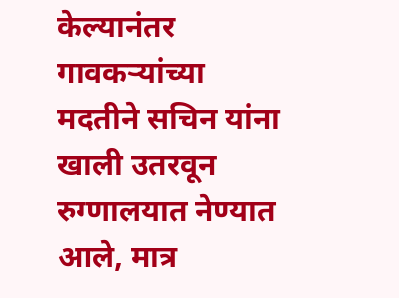केल्यानंतर गावकऱ्यांच्या मदतीने सचिन यांना खाली उतरवून रुग्णालयात नेण्यात आले, मात्र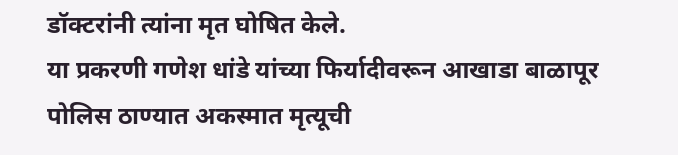डॉक्टरांनी त्यांना मृत घोषित केले.
या प्रकरणी गणेश धांडे यांच्या फिर्यादीवरून आखाडा बाळापूर पोलिस ठाण्यात अकस्मात मृत्यूची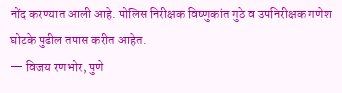नोंद करण्यात आली आहे. पोलिस निरीक्षक विष्णुकांत गुठे व उपनिरीक्षक गणेश घोटके पुढील तपास करीत आहेत.
— विजय रणभोर, पुणे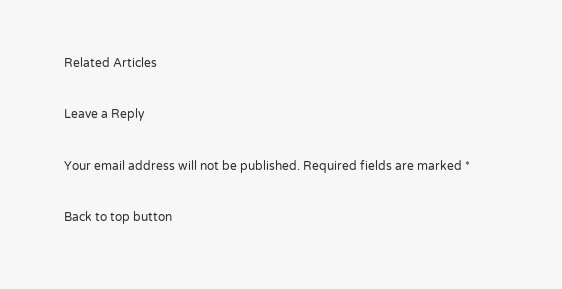Related Articles

Leave a Reply

Your email address will not be published. Required fields are marked *

Back to top button